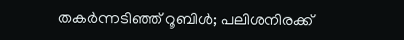തകർന്നടിഞ്ഞ് റൂബിൾ; പലിശനിരക്ക്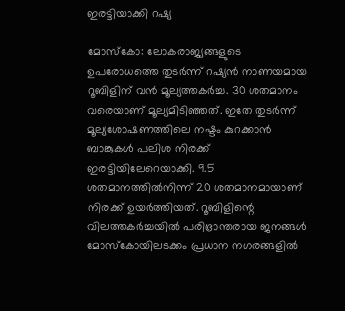ഇരട്ടിയാക്കി റഷ്യ

മോസ്കോ: ലോകരാജ്യങ്ങളുടെ ഉപരോധത്തെ തുടർന്ന് റഷ്യൻ നാണയമായ റൂബിളിന് വൻ മൂല്യത്തകർച്ച. 30 ശതമാനം വരെയാണ് മൂല്യമിടിഞ്ഞത്. ഇതേ തുടർന്ന് മൂല്യശോഷണത്തിലെ നഷ്ടം കുറക്കാൻ ബാങ്കുകൾ പലിശ നിരക്ക് ഇരട്ടിയിലേറെയാക്കി. 9.5 ശതമാനത്തിൽനിന്ന് 20 ശതമാനമായാണ് നിരക്ക് ഉയർത്തിയത്. റൂബിളിന്റെ വിലത്തകർച്ചയിൽ പരിഭ്രാന്തരായ ജനങ്ങൾ മോസ്കോയിലടക്കം പ്രധാന നഗരങ്ങളിൽ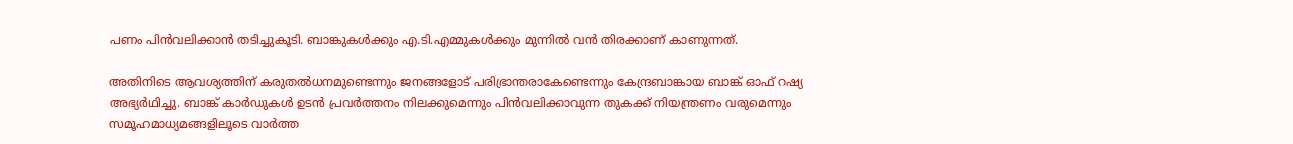പണം പിൻവലിക്കാൻ തടിച്ചുകൂടി. ബാങ്കുകൾക്കും എ.ടി.എമ്മുകൾക്കും മുന്നിൽ വൻ തിരക്കാണ് കാണുന്നത്.

അതിനിടെ ആവശ്യത്തിന് കരുതൽധനമുണ്ടെന്നും ജനങ്ങളോട് പരിഭ്രാന്തരാകേണ്ടെന്നും കേന്ദ്രബാങ്കായ ബാങ്ക് ഓഫ് റഷ്യ അഭ്യർഥിച്ചു. ബാങ്ക് കാർഡുകൾ ഉടൻ പ്രവർത്തനം നിലക്കുമെന്നും പിൻവലിക്കാവുന്ന തുകക്ക് നിയന്ത്രണം വരുമെന്നും സമൂഹമാധ്യമങ്ങളിലൂടെ വാർത്ത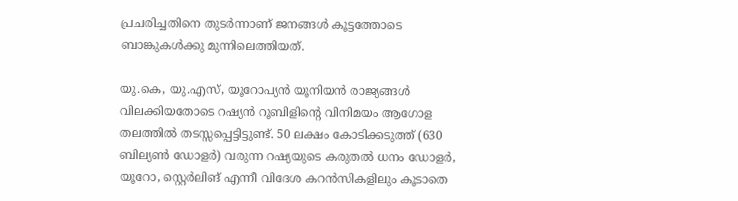പ്രചരിച്ചതിനെ തുടർന്നാണ് ജനങ്ങൾ കൂട്ടത്തോടെ ബാങ്കുകൾക്കു മുന്നിലെത്തിയത്.

യു.കെ, യു.എസ്, യൂറോപ്യൻ യൂനിയൻ രാജ്യങ്ങൾ വിലക്കിയതോടെ റഷ്യൻ റൂബിളിന്റെ വിനിമയം ആഗോള തലത്തിൽ തടസ്സപ്പെട്ടിട്ടുണ്ട്. 50 ലക്ഷം കോടിക്കടുത്ത് (630 ബില്യൺ ഡോളർ) വരുന്ന റഷ്യയുടെ കരുതൽ ധനം ഡോളർ, യൂറോ, സ്റ്റെർലിങ് എന്നീ വിദേശ കറൻസികളിലും കൂടാതെ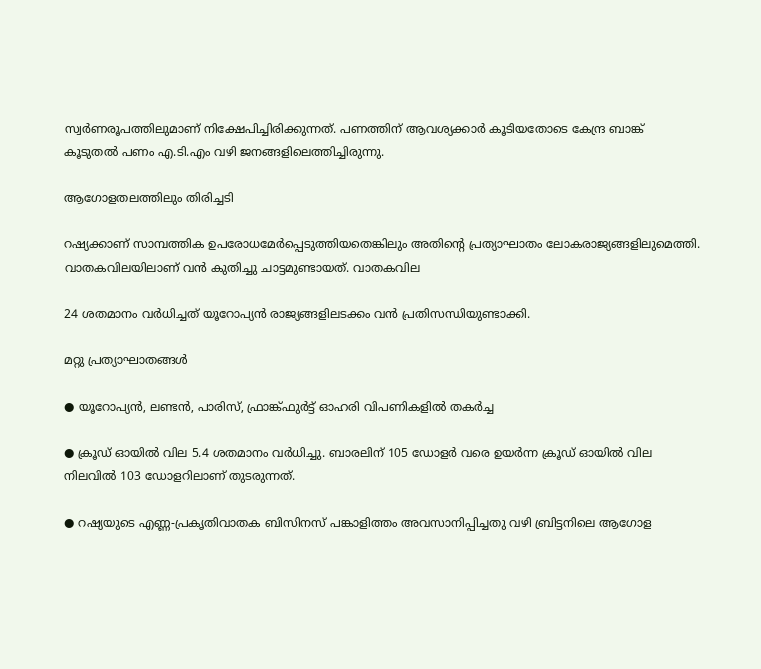സ്വർണരൂപത്തിലുമാണ് നിക്ഷേപിച്ചിരിക്കുന്നത്. പണത്തിന് ആവശ്യക്കാർ കൂടിയതോടെ കേന്ദ്ര ബാങ്ക് കൂടുതൽ പണം എ.ടി.എം വഴി ജനങ്ങളിലെത്തിച്ചിരുന്നു.

ആഗോളതലത്തിലും തിരിച്ചടി

റഷ്യക്കാണ് സാമ്പത്തിക ഉപരോധമേർപ്പെടുത്തിയതെങ്കിലും അതിന്റെ പ്രത്യാഘാതം ലോകരാജ്യങ്ങളിലുമെത്തി. വാതകവിലയിലാണ് വൻ കുതിച്ചു ചാട്ടമുണ്ടായത്. വാതകവില

24 ശതമാനം വർധിച്ചത് യൂറോപ്യൻ രാജ്യങ്ങളിലടക്കം വൻ പ്രതിസന്ധിയുണ്ടാക്കി.

മറ്റു പ്രത്യാഘാതങ്ങൾ

● യൂറോപ്യൻ, ലണ്ടൻ, പാരിസ്, ഫ്രാങ്ക്ഫുർട്ട് ഓഹരി വിപണികളിൽ തകർച്ച

● ക്രൂഡ് ഓയിൽ വില 5.4 ശതമാനം വർധിച്ചു. ബാരലിന് 105 ഡോളർ വരെ ഉയർന്ന ക്രൂഡ് ഓയിൽ വില നിലവിൽ 103 ഡോളറിലാണ് തുടരുന്നത്.

● റഷ്യയുടെ എണ്ണ-പ്രകൃതിവാതക ബിസിനസ് പങ്കാളിത്തം അവസാനിപ്പിച്ചതു വഴി ബ്രിട്ടനിലെ ആഗോള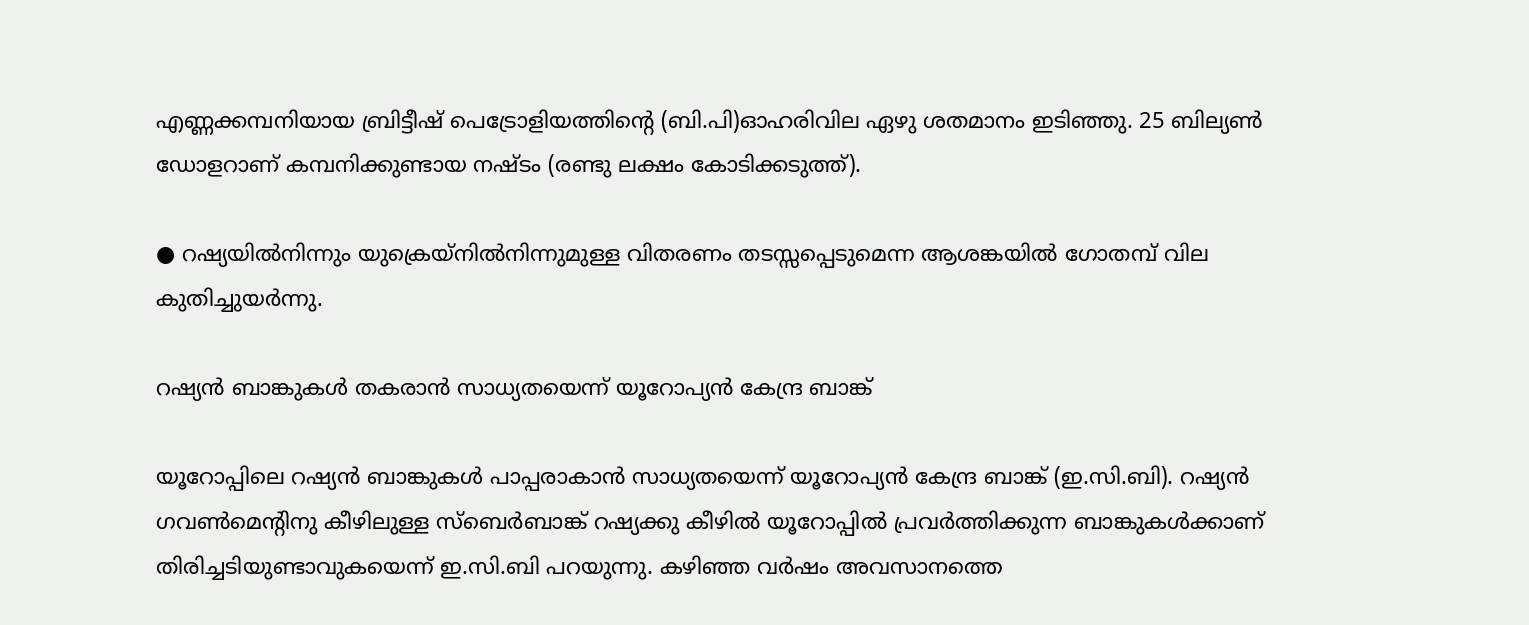എണ്ണക്കമ്പനിയായ ബ്രിട്ടീഷ് പെട്രോളിയത്തിന്റെ (ബി.പി)ഓഹരിവില ഏഴു ശതമാനം ഇടിഞ്ഞു. 25 ബില്യൺ ഡോളറാണ് കമ്പനിക്കുണ്ടായ നഷ്ടം (രണ്ടു ലക്ഷം കോടിക്കടുത്ത്).

● റഷ്യയിൽനിന്നും യുക്രെയ്നിൽനിന്നുമുള്ള വിതരണം തടസ്സപ്പെടുമെന്ന ആശങ്കയിൽ ഗോതമ്പ് വില കുതിച്ചുയർന്നു.

റഷ്യൻ ബാങ്കുകൾ തകരാൻ സാധ്യതയെന്ന് യൂറോപ്യൻ കേന്ദ്ര ബാങ്ക്

യൂറോപ്പിലെ റഷ്യൻ ബാങ്കുകൾ പാപ്പരാകാൻ സാധ്യതയെന്ന് യൂറോപ്യൻ കേന്ദ്ര ബാങ്ക് (ഇ.സി.ബി). റഷ്യൻ ഗവൺമെന്റിനു കീഴിലുള്ള സ്ബെർബാങ്ക് റഷ്യക്കു കീഴിൽ യൂറോപ്പിൽ പ്രവർത്തിക്കുന്ന ബാങ്കുകൾക്കാണ് തിരിച്ചടിയുണ്ടാവുകയെന്ന് ഇ.സി.ബി പറയുന്നു. കഴിഞ്ഞ വർഷം അവസാനത്തെ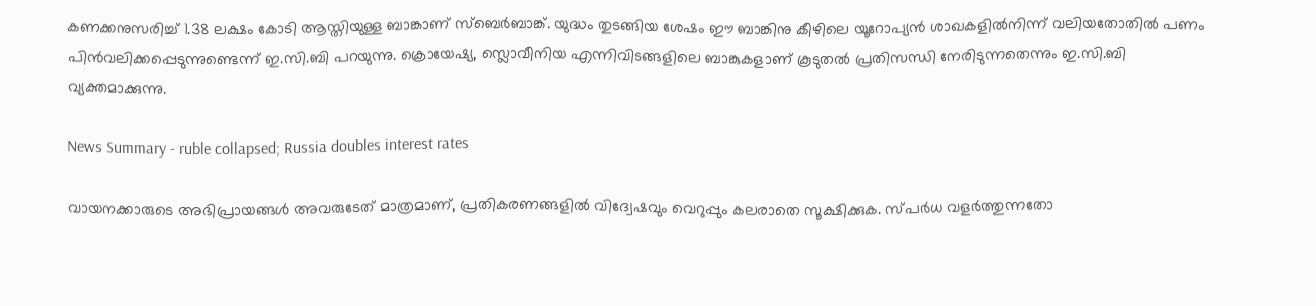കണക്കനുസരിച്ച് 1.38 ലക്ഷം കോടി ആസ്തിയുള്ള ബാങ്കാണ് സ്ബെർബാങ്ക്. യുദ്ധം തുടങ്ങിയ ശേഷം ഈ ബാങ്കിനു കീഴിലെ യൂറോപ്യൻ ശാഖകളിൽനിന്ന് വലിയതോതിൽ പണം പിൻവലിക്കപ്പെടുന്നുണ്ടെന്ന് ഇ.സി.ബി പറയുന്നു. ക്രൊയേഷ്യ, സ്ലൊവീനിയ എന്നിവിടങ്ങളിലെ ബാങ്കുകളാണ് കൂടുതൽ പ്രതിസന്ധി നേരിടുന്നതെന്നും ഇ.സി.ബി വ്യക്തമാക്കുന്നു.

News Summary - ruble collapsed; Russia doubles interest rates

വായനക്കാരുടെ അഭിപ്രായങ്ങള്‍ അവരുടേത് മാത്രമാണ്, പ്രതികരണങ്ങളിൽ വിദ്വേഷവും വെറുപ്പും കലരാതെ സൂക്ഷിക്കുക. സ്പർധ വളർത്തുന്നതോ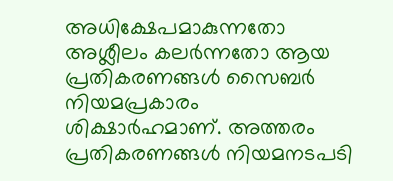അധിക്ഷേപമാകുന്നതോ അശ്ലീലം കലർന്നതോ ആയ പ്രതികരണങ്ങൾ സൈബർ നിയമപ്രകാരം ശിക്ഷാർഹമാണ്. അത്തരം പ്രതികരണങ്ങൾ നിയമനടപടി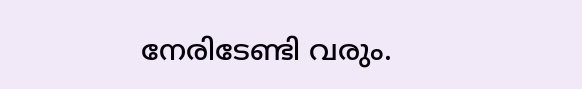നേരിടേണ്ടി വരും.